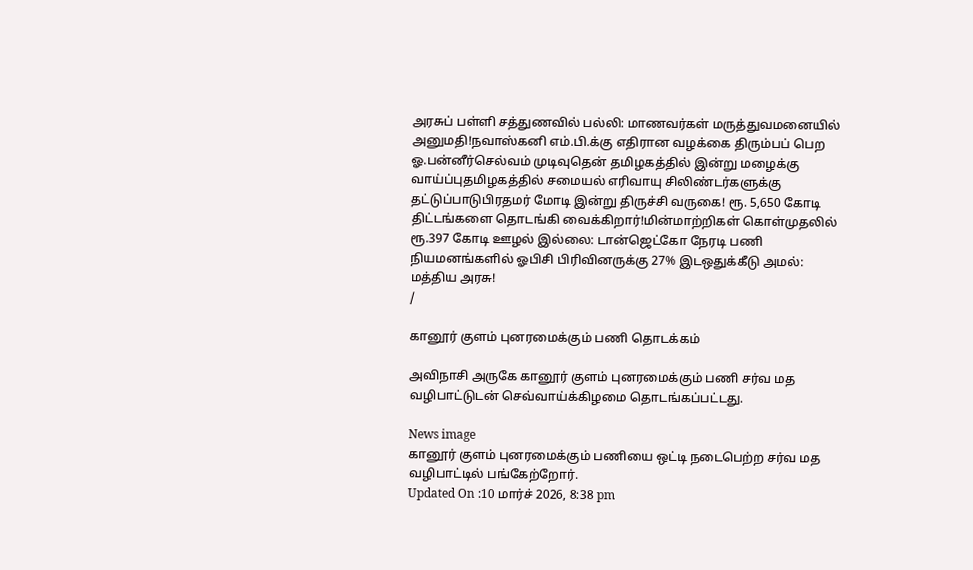அரசுப் பள்ளி சத்துணவில் பல்லி: மாணவர்கள் மருத்துவமனையில் அனுமதி!நவாஸ்கனி எம்.பி.க்கு எதிரான வழக்கை திரும்பப் பெற ஓ.பன்னீர்செல்வம் முடிவுதென் தமிழகத்தில் இன்று மழைக்கு வாய்ப்புதமிழகத்தில் சமையல் எரிவாயு சிலிண்டர்களுக்கு தட்டுப்பாடுபிரதமர் மோடி இன்று திருச்சி வருகை! ரூ. 5,650 கோடி திட்டங்களை தொடங்கி வைக்கிறார்!மின்மாற்றிகள் கொள்முதலில் ரூ.397 கோடி ஊழல் இல்லை: டான்ஜெட்கோ நேரடி பணி நியமனங்களில் ஓபிசி பிரிவினருக்கு 27% இடஒதுக்கீடு அமல்: மத்திய அரசு!
/

கானூர் குளம் புனரமைக்கும் பணி தொடக்கம்

அவிநாசி அருகே கானூர் குளம் புனரமைக்கும் பணி சர்வ மத வழிபாட்டுடன் செவ்வாய்க்கிழமை தொடங்கப்பட்டது.

News image
கானூர் குளம் புனரமைக்கும் பணியை ஒட்டி நடைபெற்ற சர்வ மத வழிபாட்டில் பங்கேற்றோர்.
Updated On :10 மார்ச் 2026, 8:38 pm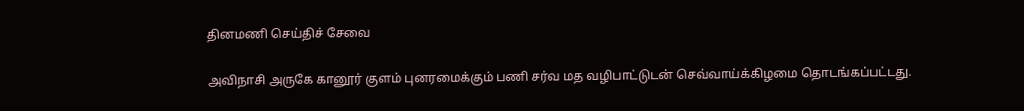தினமணி செய்திச் சேவை

அவிநாசி அருகே கானூர் குளம் புனரமைக்கும் பணி சர்வ மத வழிபாட்டுடன் செவ்வாய்க்கிழமை தொடங்கப்பட்டது.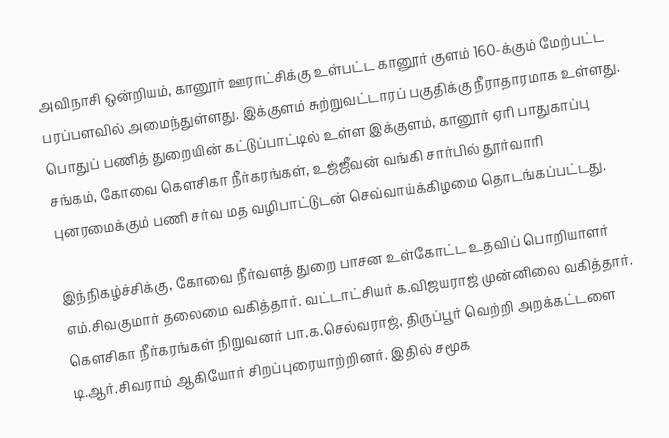அவிநாசி ஒன்றியம், கானூர் ஊராட்சிக்கு உள்பட்ட கானூர் குளம் 160-க்கும் மேற்பட்ட பரப்பளவில் அமைந்துள்ளது. இக்குளம் சுற்றுவட்டாரப் பகுதிக்கு நீராதாரமாக உள்ளது. பொதுப் பணித் துறையின் கட்டுப்பாட்டில் உள்ள இக்குளம், கானூர் ஏரி பாதுகாப்பு சங்கம், கோவை கெளசிகா நீர்கரங்கள், உஜ்ஜீவன் வங்கி சார்பில் தூர்வாரி புனரமைக்கும் பணி சர்வ மத வழிபாட்டுடன் செவ்வாய்க்கிழமை தொடங்கப்பட்டது.

இந்நிகழ்ச்சிக்கு, கோவை நீர்வளத் துறை பாசன உள்கோட்ட உதவிப் பொறியாளர் எம்.சிவகுமார் தலைமை வகித்தார். வட்டாட்சியர் க.விஜயராஜ் முன்னிலை வகித்தார். கெளசிகா நீர்கரங்கள் நிறுவனர் பா.க.செல்வராஜ், திருப்பூர் வெற்றி அறக்கட்டளை டி.ஆர்.சிவராம் ஆகியோர் சிறப்புரையாற்றினர். இதில் சமூக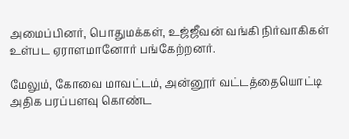அமைப்பினர், பொதுமக்கள், உஜ்ஜீவன் வங்கி நிர்வாகிகள் உள்பட ஏராளமானோர் பங்கேற்றனர்.

மேலும், கோவை மாவட்டம், அன்னூர் வட்டத்தையொட்டி அதிக பரப்பளவு கொண்ட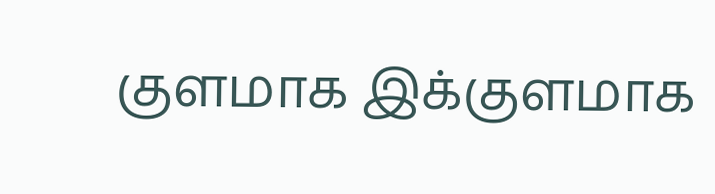குளமாக இக்குளமாக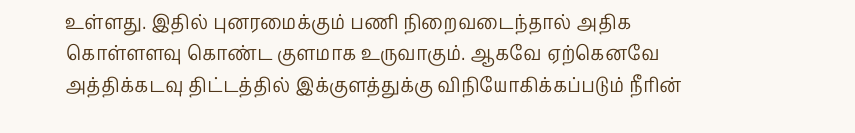உள்ளது. இதில் புனரமைக்கும் பணி நிறைவடைந்தால் அதிக கொள்ளளவு கொண்ட குளமாக உருவாகும். ஆகவே ஏற்கெனவே அத்திக்கடவு திட்டத்தில் இக்குளத்துக்கு விநியோகிக்கப்படும் நீரின்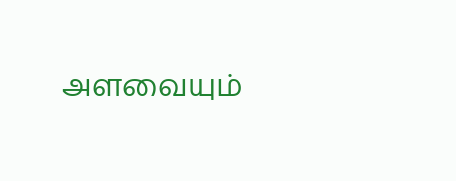அளவையும்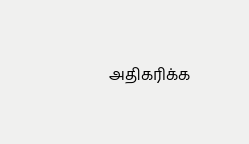அதிகரிக்க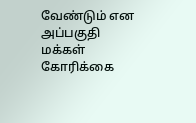வேண்டும் என அப்பகுதி மக்கள் கோரிக்கை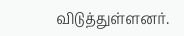விடுத்துள்ளனர்.